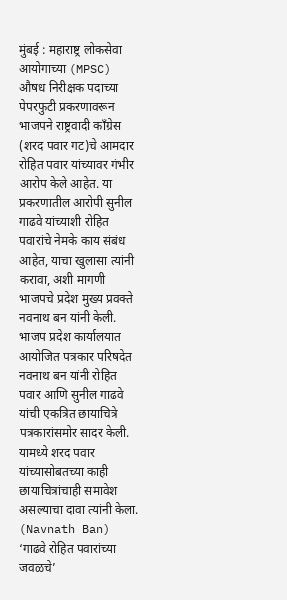मुंबई : महाराष्ट्र लोकसेवा आयोगाच्या (MPSC) औषध निरीक्षक पदाच्या पेपरफुटी प्रकरणावरून भाजपने राष्ट्रवादी काँग्रेस (शरद पवार गट)चे आमदार रोहित पवार यांच्यावर गंभीर आरोप केले आहेत. या प्रकरणातील आरोपी सुनील गाढवे यांच्याशी रोहित पवारांचे नेमके काय संबंध आहेत, याचा खुलासा त्यांनी करावा, अशी मागणी भाजपचे प्रदेश मुख्य प्रवक्ते नवनाथ बन यांनी केली.
भाजप प्रदेश कार्यालयात आयोजित पत्रकार परिषदेत नवनाथ बन यांनी रोहित पवार आणि सुनील गाढवे यांची एकत्रित छायाचित्रे पत्रकारांसमोर सादर केली. यामध्ये शरद पवार यांच्यासोबतच्या काही छायाचित्रांचाही समावेश असल्याचा दावा त्यांनी केला. (Navnath Ban)
‘गाढवे रोहित पवारांच्या जवळचे’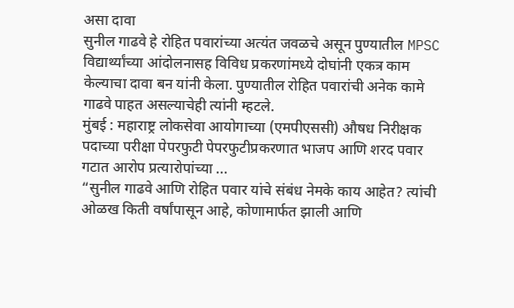असा दावा
सुनील गाढवे हे रोहित पवारांच्या अत्यंत जवळचे असून पुण्यातील MPSC विद्यार्थ्यांच्या आंदोलनासह विविध प्रकरणांमध्ये दोघांनी एकत्र काम केल्याचा दावा बन यांनी केला. पुण्यातील रोहित पवारांची अनेक कामे गाढवे पाहत असल्याचेही त्यांनी म्हटले.
मुंबई : महाराष्ट्र लोकसेवा आयोगाच्या (एमपीएससी) औषध निरीक्षक पदाच्या परीक्षा पेपरफुटी पेपरफुटीप्रकरणात भाजप आणि शरद पवार गटात आरोप प्रत्यारोपांच्या ...
“सुनील गाढवे आणि रोहित पवार यांचे संबंध नेमके काय आहेत? त्यांची ओळख किती वर्षांपासून आहे, कोणामार्फत झाली आणि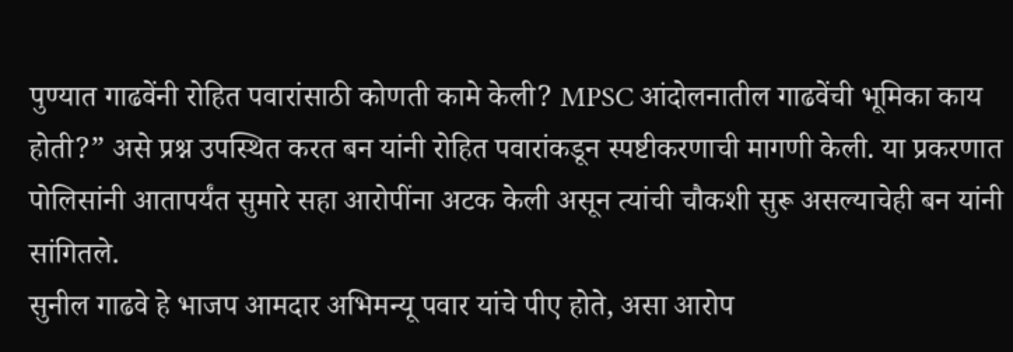पुण्यात गाढवेंनी रोहित पवारांसाठी कोणती कामे केली? MPSC आंदोलनातील गाढवेंची भूमिका काय होती?” असे प्रश्न उपस्थित करत बन यांनी रोहित पवारांकडून स्पष्टीकरणाची मागणी केली. या प्रकरणात पोलिसांनी आतापर्यंत सुमारे सहा आरोपींना अटक केली असून त्यांची चौकशी सुरू असल्याचेही बन यांनी सांगितले.
सुनील गाढवे हे भाजप आमदार अभिमन्यू पवार यांचे पीए होते, असा आरोप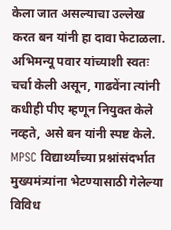केला जात असल्याचा उल्लेख करत बन यांनी हा दावा फेटाळला. अभिमन्यू पवार यांच्याशी स्वतः चर्चा केली असून, गाढवेंना त्यांनी कधीही पीए म्हणून नियुक्त केले नव्हते, असे बन यांनी स्पष्ट केले. MPSC विद्यार्थ्यांच्या प्रश्नांसंदर्भात मुख्यमंत्र्यांना भेटण्यासाठी गेलेल्या विविध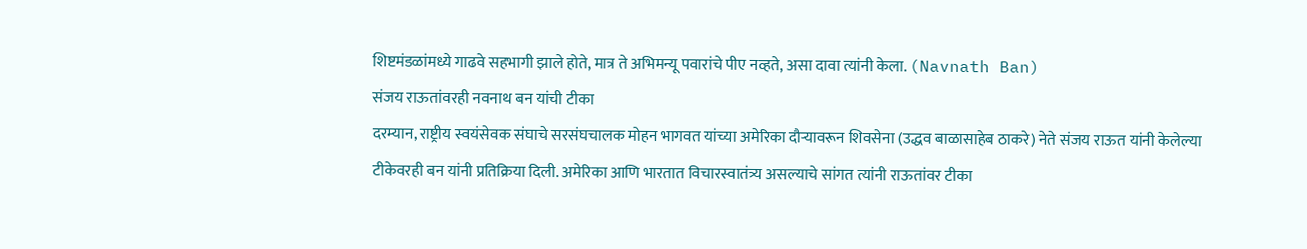शिष्टमंडळांमध्ये गाढवे सहभागी झाले होते, मात्र ते अभिमन्यू पवारांचे पीए नव्हते, असा दावा त्यांनी केला. (Navnath Ban)
संजय राऊतांवरही नवनाथ बन यांची टीका
दरम्यान, राष्ट्रीय स्वयंसेवक संघाचे सरसंघचालक मोहन भागवत यांच्या अमेरिका दौऱ्यावरून शिवसेना (उद्धव बाळासाहेब ठाकरे) नेते संजय राऊत यांनी केलेल्या टीकेवरही बन यांनी प्रतिक्रिया दिली. अमेरिका आणि भारतात विचारस्वातंत्र्य असल्याचे सांगत त्यांनी राऊतांवर टीका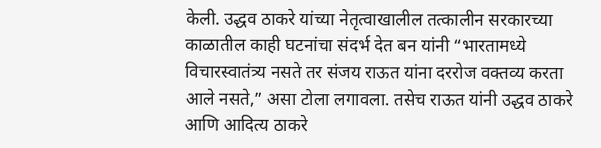केली. उद्धव ठाकरे यांच्या नेतृत्वाखालील तत्कालीन सरकारच्या काळातील काही घटनांचा संदर्भ देत बन यांनी “भारतामध्ये विचारस्वातंत्र्य नसते तर संजय राऊत यांना दररोज वक्तव्य करता आले नसते,” असा टोला लगावला. तसेच राऊत यांनी उद्धव ठाकरे आणि आदित्य ठाकरे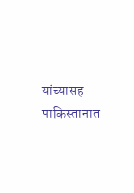यांच्यासह पाकिस्तानात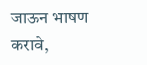जाऊन भाषण करावे,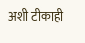अशी टीकाही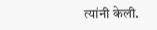त्यांनी केली.